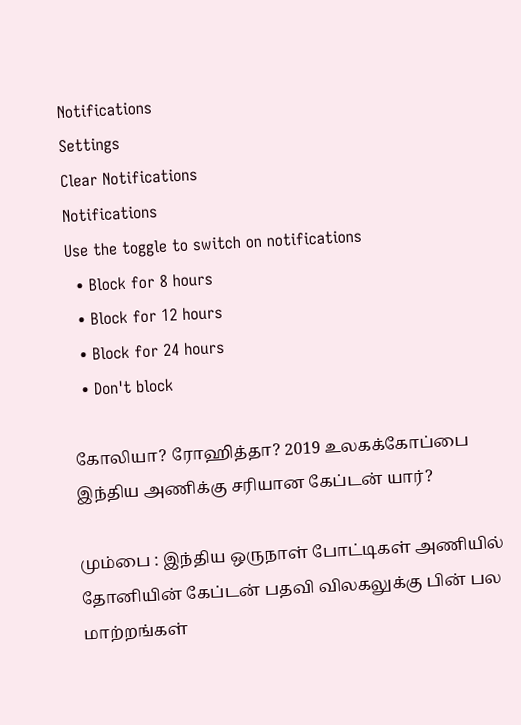Notifications
Settings
Clear Notifications
Notifications
Use the toggle to switch on notifications
  • Block for 8 hours
  • Block for 12 hours
  • Block for 24 hours
  • Don't block

கோலியா? ரோஹித்தா? 2019 உலகக்கோப்பை இந்திய அணிக்கு சரியான கேப்டன் யார்?

மும்பை : இந்திய ஒருநாள் போட்டிகள் அணியில் தோனியின் கேப்டன் பதவி விலகலுக்கு பின் பல மாற்றங்கள்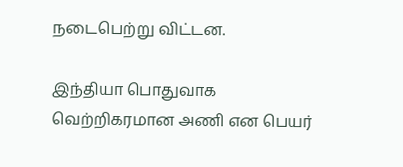நடைபெற்று விட்டன.

இந்தியா பொதுவாக வெற்றிகரமான அணி என பெயர்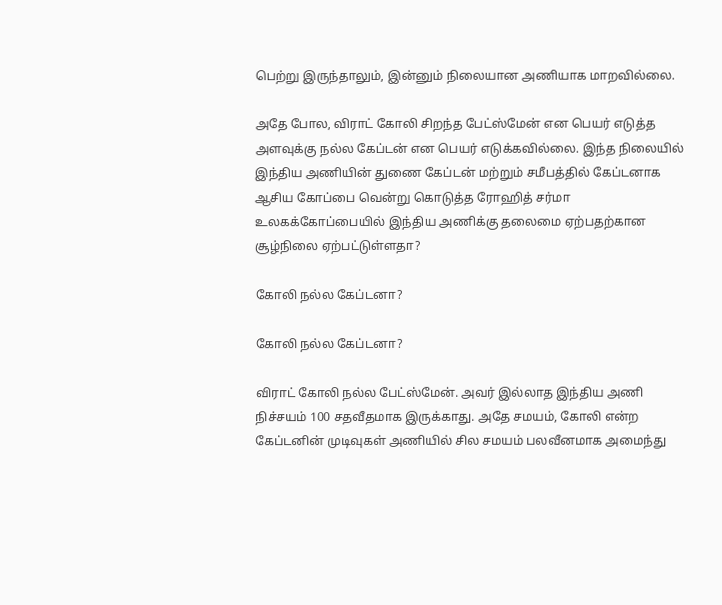பெற்று இருந்தாலும், இன்னும் நிலையான அணியாக மாறவில்லை.

அதே போல, விராட் கோலி சிறந்த பேட்ஸ்மேன் என பெயர் எடுத்த அளவுக்கு நல்ல கேப்டன் என பெயர் எடுக்கவில்லை. இந்த நிலையில் இந்திய அணியின் துணை கேப்டன் மற்றும் சமீபத்தில் கேப்டனாக ஆசிய கோப்பை வென்று கொடுத்த ரோஹித் சர்மா உலகக்கோப்பையில் இந்திய அணிக்கு தலைமை ஏற்பதற்கான சூழ்நிலை ஏற்பட்டுள்ளதா?

கோலி நல்ல கேப்டனா?

கோலி நல்ல கேப்டனா?

விராட் கோலி நல்ல பேட்ஸ்மேன். அவர் இல்லாத இந்திய அணி நிச்சயம் 100 சதவீதமாக இருக்காது. அதே சமயம், கோலி என்ற கேப்டனின் முடிவுகள் அணியில் சில சமயம் பலவீனமாக அமைந்து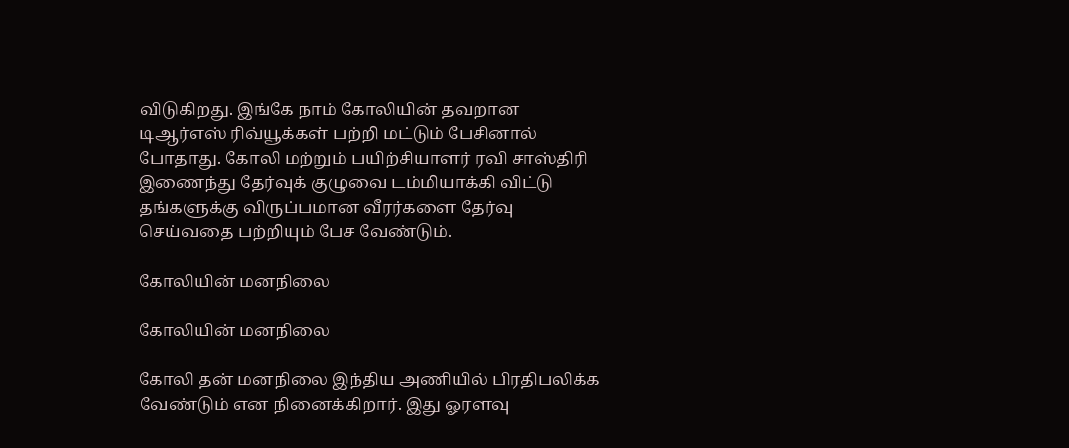விடுகிறது. இங்கே நாம் கோலியின் தவறான டிஆர்எஸ் ரிவ்யூக்கள் பற்றி மட்டும் பேசினால் போதாது. கோலி மற்றும் பயிற்சியாளர் ரவி சாஸ்திரி இணைந்து தேர்வுக் குழுவை டம்மியாக்கி விட்டு தங்களுக்கு விருப்பமான வீரர்களை தேர்வு செய்வதை பற்றியும் பேச வேண்டும்.

கோலியின் மனநிலை

கோலியின் மனநிலை

கோலி தன் மனநிலை இந்திய அணியில் பிரதிபலிக்க வேண்டும் என நினைக்கிறார். இது ஓரளவு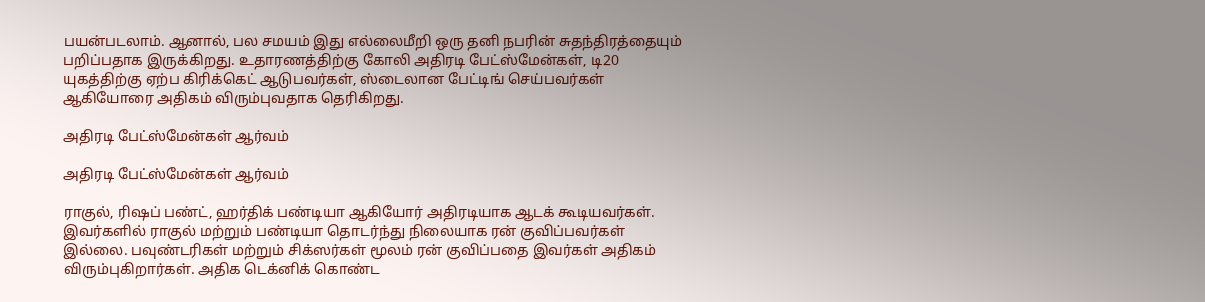பயன்படலாம். ஆனால், பல சமயம் இது எல்லைமீறி ஒரு தனி நபரின் சுதந்திரத்தையும் பறிப்பதாக இருக்கிறது. உதாரணத்திற்கு கோலி அதிரடி பேட்ஸ்மேன்கள், டி20 யுகத்திற்கு ஏற்ப கிரிக்கெட் ஆடுபவர்கள், ஸ்டைலான பேட்டிங் செய்பவர்கள் ஆகியோரை அதிகம் விரும்புவதாக தெரிகிறது.

அதிரடி பேட்ஸ்மேன்கள் ஆர்வம்

அதிரடி பேட்ஸ்மேன்கள் ஆர்வம்

ராகுல், ரிஷப் பண்ட், ஹர்திக் பண்டியா ஆகியோர் அதிரடியாக ஆடக் கூடியவர்கள். இவர்களில் ராகுல் மற்றும் பண்டியா தொடர்ந்து நிலையாக ரன் குவிப்பவர்கள் இல்லை. பவுண்டரிகள் மற்றும் சிக்ஸர்கள் மூலம் ரன் குவிப்பதை இவர்கள் அதிகம் விரும்புகிறார்கள். அதிக டெக்னிக் கொண்ட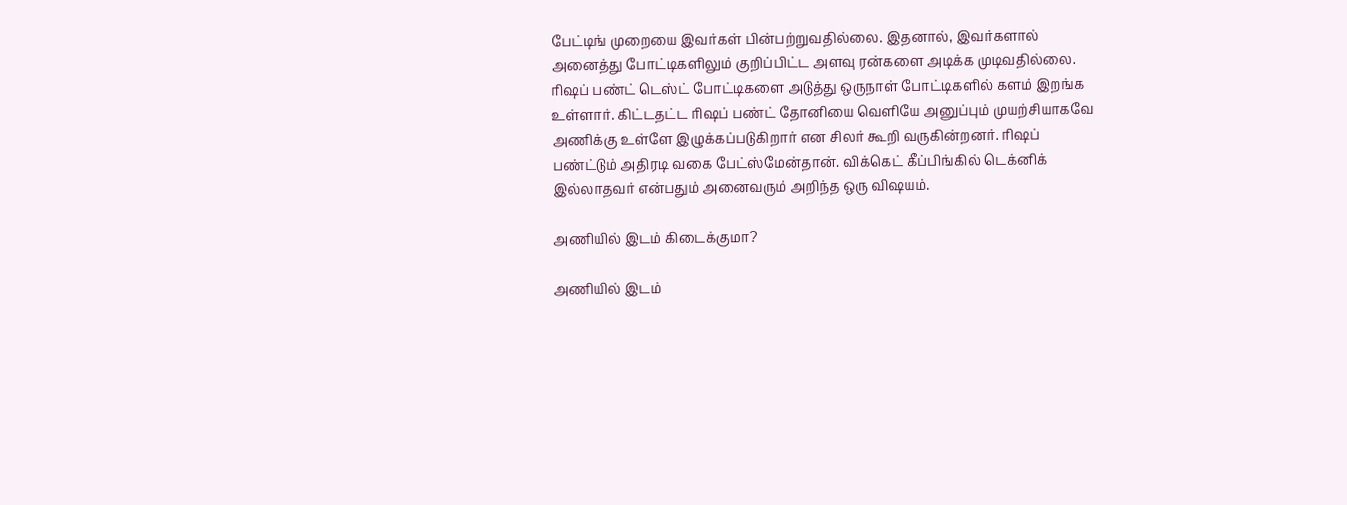பேட்டிங் முறையை இவர்கள் பின்பற்றுவதில்லை. இதனால், இவர்களால் அனைத்து போட்டிகளிலும் குறிப்பிட்ட அளவு ரன்களை அடிக்க முடிவதில்லை. ரிஷப் பண்ட் டெஸ்ட் போட்டிகளை அடுத்து ஒருநாள் போட்டிகளில் களம் இறங்க உள்ளார். கிட்டதட்ட ரிஷப் பண்ட் தோனியை வெளியே அனுப்பும் முயற்சியாகவே அணிக்கு உள்ளே இழுக்கப்படுகிறார் என சிலர் கூறி வருகின்றனர். ரிஷப் பண்ட்டும் அதிரடி வகை பேட்ஸ்மேன்தான். விக்கெட் கீப்பிங்கில் டெக்னிக் இல்லாதவர் என்பதும் அனைவரும் அறிந்த ஒரு விஷயம்.

அணியில் இடம் கிடைக்குமா?

அணியில் இடம்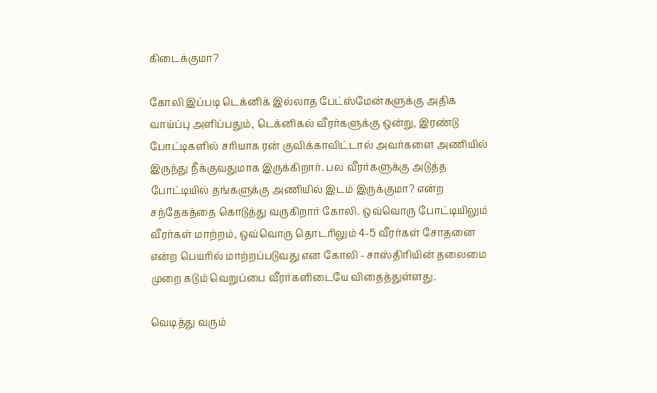கிடைக்குமா?

கோலி இப்படி டெக்னிக் இல்லாத பேட்ஸ்மேன்களுக்கு அதிக வாய்ப்பு அளிப்பதும், டெக்னிகல் வீரர்களுக்கு ஒன்று, இரண்டு போட்டிகளில் சரியாக ரன் குவிக்காவிட்டால் அவர்களை அணியில் இருந்து நீக்குவதுமாக இருக்கிறார். பல வீரர்களுக்கு அடுத்த போட்டியில் தங்களுக்கு அணியில் இடம் இருக்குமா? என்ற சந்தேகத்தை கொடுத்து வருகிறார் கோலி. ஒவ்வொரு போட்டியிலும் வீரர்கள் மாற்றம், ஒவ்வொரு தொடரிலும் 4-5 வீரர்கள் சோதனை என்ற பெயரில் மாற்றப்படுவது என கோலி - சாஸ்திரியின் தலைமை முறை கடும் வெறுப்பை வீரர்களிடையே விதைத்துள்ளது.

வெடித்து வரும்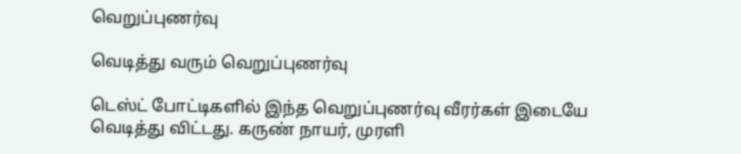வெறுப்புணர்வு

வெடித்து வரும் வெறுப்புணர்வு

டெஸ்ட் போட்டிகளில் இந்த வெறுப்புணர்வு வீரர்கள் இடையே வெடித்து விட்டது. கருண் நாயர், முரளி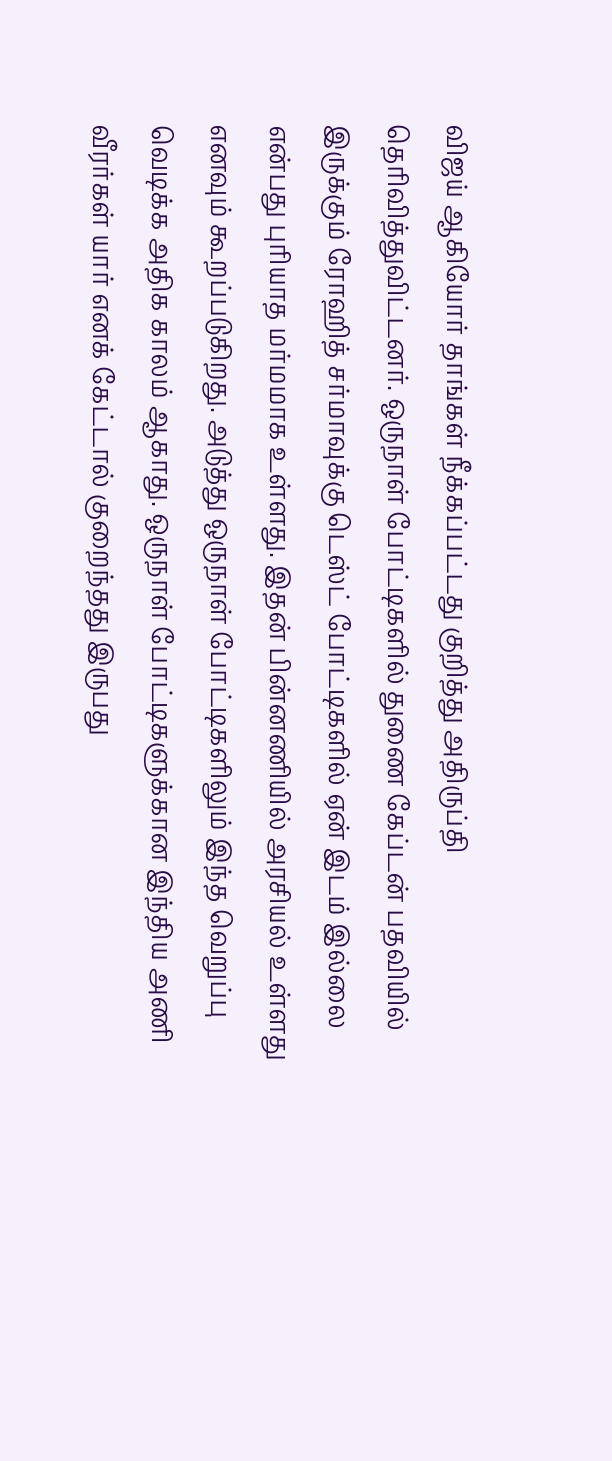விஜய் ஆகியோர் தாங்கள் நீக்கப்பட்டது குறித்து அதிருப்தி தெரிவித்துவிட்டனர். ஒருநாள் போட்டிகளில் துணை கேப்டன் பதவியில் இருக்கும் ரோஹித் சர்மாவுக்கு டெஸ்ட் போட்டிகளில் ஏன் இடம் இல்லை என்பது புரியாத மர்மமாக உள்ளது. இதன் பின்னணியில் அரசியல் உள்ளது எனவும் கூறப்படுகிறது. அடுத்து ஒருநாள் போட்டிகளிலும் இந்த வெறுப்பு வெடிக்க அதிக காலம் ஆகாது. ஒருநாள் போட்டிகளுக்கான இந்திய அணி வீரர்கள் யார் எனக் கேட்டால் குறைந்தது இருபது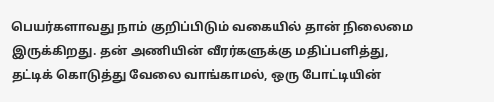பெயர்களாவது நாம் குறிப்பிடும் வகையில் தான் நிலைமை இருக்கிறது. தன் அணியின் வீரர்களுக்கு மதிப்பளித்து, தட்டிக் கொடுத்து வேலை வாங்காமல், ஒரு போட்டியின்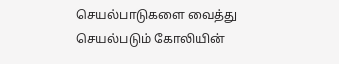செயல்பாடுகளை வைத்து செயல்படும் கோலியின்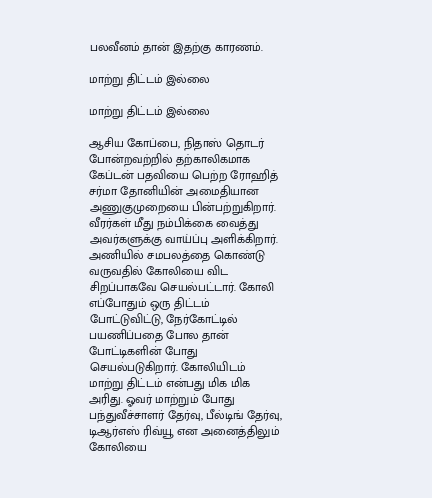பலவீனம் தான் இதற்கு காரணம்.

மாற்று திட்டம் இல்லை

மாற்று திட்டம் இல்லை

ஆசிய கோப்பை, நிதாஸ் தொடர் போன்றவற்றில் தற்காலிகமாக கேப்டன் பதவியை பெற்ற ரோஹித் சர்மா தோனியின் அமைதியான அணுகுமுறையை பின்பற்றுகிறார். வீரர்கள் மீது நம்பிக்கை வைத்து அவர்களுக்கு வாய்ப்பு அளிக்கிறார். அணியில் சமபலத்தை கொண்டு வருவதில் கோலியை விட சிறப்பாகவே செயல்பட்டார். கோலி எப்போதும் ஒரு திட்டம் போட்டுவிட்டு, நேர்கோட்டில் பயணிப்பதை போல தான் போட்டிகளின் போது செயல்படுகிறார். கோலியிடம் மாற்று திட்டம் என்பது மிக மிக அரிது. ஓவர் மாற்றும் போது பந்துவீச்சாளர் தேர்வு, பீல்டிங் தேர்வு, டிஆர்எஸ் ரிவ்யூ என அனைத்திலும் கோலியை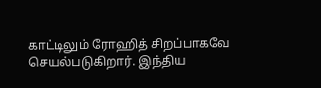காட்டிலும் ரோஹித் சிறப்பாகவே செயல்படுகிறார். இந்திய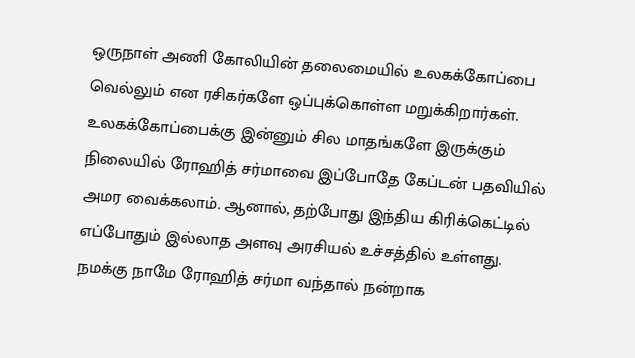ஒருநாள் அணி கோலியின் தலைமையில் உலகக்கோப்பை வெல்லும் என ரசிகர்களே ஒப்புக்கொள்ள மறுக்கிறார்கள். உலகக்கோப்பைக்கு இன்னும் சில மாதங்களே இருக்கும் நிலையில் ரோஹித் சர்மாவை இப்போதே கேப்டன் பதவியில் அமர வைக்கலாம். ஆனால், தற்போது இந்திய கிரிக்கெட்டில் எப்போதும் இல்லாத அளவு அரசியல் உச்சத்தில் உள்ளது. நமக்கு நாமே ரோஹித் சர்மா வந்தால் நன்றாக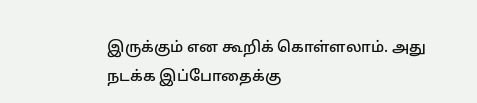இருக்கும் என கூறிக் கொள்ளலாம். அது நடக்க இப்போதைக்கு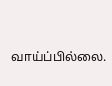வாய்ப்பில்லை.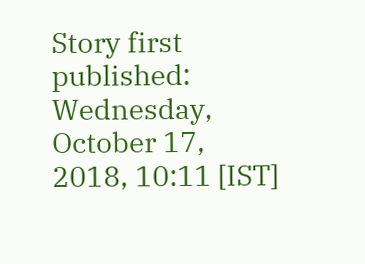Story first published: Wednesday, October 17, 2018, 10:11 [IST]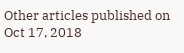Other articles published on Oct 17, 2018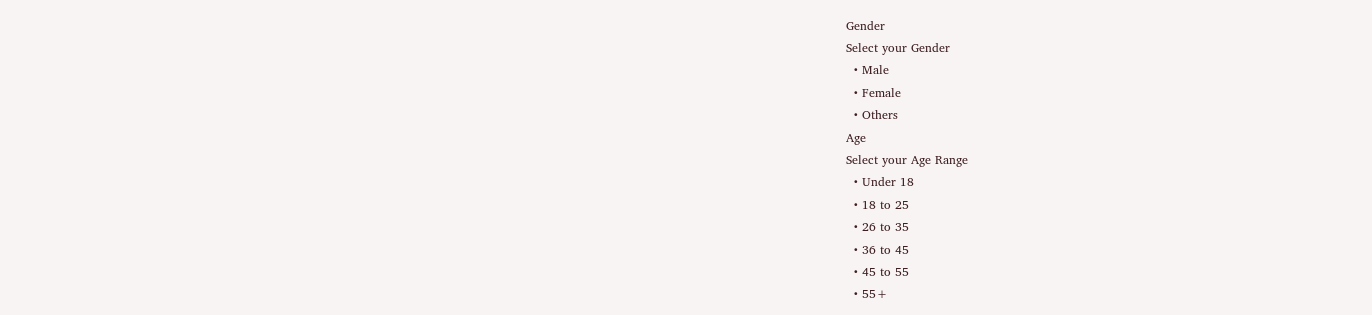Gender
Select your Gender
  • Male
  • Female
  • Others
Age
Select your Age Range
  • Under 18
  • 18 to 25
  • 26 to 35
  • 36 to 45
  • 45 to 55
  • 55+